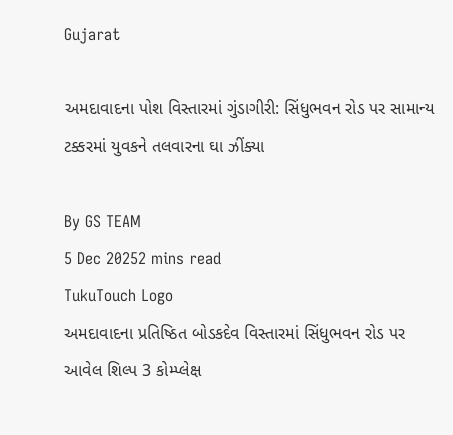Gujarat

અમદાવાદના પોશ વિસ્તારમાં ગુંડાગીરી: સિંધુભવન રોડ પર સામાન્ય ટક્કરમાં યુવકને તલવારના ઘા ઝીંક્યા

By GS TEAM
5 Dec 20252 mins read
TukuTouch Logo
અમદાવાદના પ્રતિષ્ઠિત બોડકદેવ વિસ્તારમાં સિંધુભવન રોડ પર આવેલ શિલ્પ 3 કોમ્પ્લેક્ષ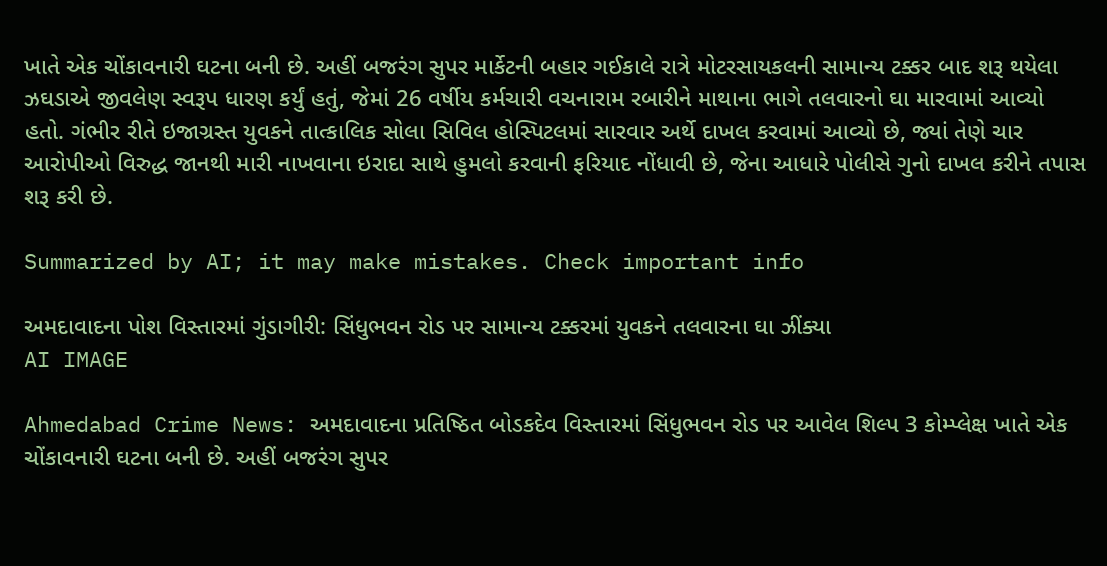ખાતે એક ચોંકાવનારી ઘટના બની છે. અહીં બજરંગ સુપર માર્કેટની બહાર ગઈકાલે રાત્રે મોટરસાયકલની સામાન્ય ટક્કર બાદ શરૂ થયેલા ઝઘડાએ જીવલેણ સ્વરૂપ ધારણ કર્યું હતું, જેમાં 26 વર્ષીય કર્મચારી વચનારામ રબારીને માથાના ભાગે તલવારનો ઘા મારવામાં આવ્યો હતો. ગંભીર રીતે ઇજાગ્રસ્ત યુવકને તાત્કાલિક સોલા સિવિલ હોસ્પિટલમાં સારવાર અર્થે દાખલ કરવામાં આવ્યો છે, જ્યાં તેણે ચાર આરોપીઓ વિરુદ્ધ જાનથી મારી નાખવાના ઇરાદા સાથે હુમલો કરવાની ફરિયાદ નોંધાવી છે, જેના આધારે પોલીસે ગુનો દાખલ કરીને તપાસ શરૂ કરી છે.

Summarized by AI; it may make mistakes. Check important info

અમદાવાદના પોશ વિસ્તારમાં ગુંડાગીરી: સિંધુભવન રોડ પર સામાન્ય ટક્કરમાં યુવકને તલવારના ઘા ઝીંક્યા
AI IMAGE

Ahmedabad Crime News: અમદાવાદના પ્રતિષ્ઠિત બોડકદેવ વિસ્તારમાં સિંધુભવન રોડ પર આવેલ શિલ્પ 3 કોમ્પ્લેક્ષ ખાતે એક ચોંકાવનારી ઘટના બની છે. અહીં બજરંગ સુપર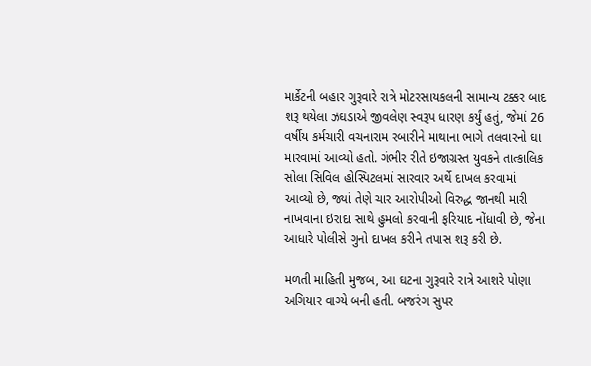માર્કેટની બહાર ગુરૂવારે રાત્રે મોટરસાયકલની સામાન્ય ટક્કર બાદ શરૂ થયેલા ઝઘડાએ જીવલેણ સ્વરૂપ ધારણ કર્યું હતું, જેમાં 26 વર્ષીય કર્મચારી વચનારામ રબારીને માથાના ભાગે તલવારનો ઘા મારવામાં આવ્યો હતો. ગંભીર રીતે ઇજાગ્રસ્ત યુવકને તાત્કાલિક સોલા સિવિલ હોસ્પિટલમાં સારવાર અર્થે દાખલ કરવામાં આવ્યો છે, જ્યાં તેણે ચાર આરોપીઓ વિરુદ્ધ જાનથી મારી નાખવાના ઇરાદા સાથે હુમલો કરવાની ફરિયાદ નોંધાવી છે, જેના આધારે પોલીસે ગુનો દાખલ કરીને તપાસ શરૂ કરી છે.

મળતી માહિતી મુજબ, આ ઘટના ગુરૂવારે રાત્રે આશરે પોણા અગિયાર વાગ્યે બની હતી. બજરંગ સુપર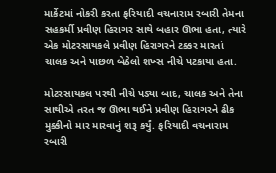માર્કેટમાં નોકરી કરતા ફરિયાદી વચનારામ રબારી તેમના સહકર્મી પ્રવીણ હિરાગર સાથે બહાર ઊભા હતા, ત્યારે એક મોટરસાયકલે પ્રવીણ હિરાગરને ટક્કર મારતાં ચાલક અને પાછળ બેઠેલો શખ્સ નીચે પટકાયા હતા.

મોટરસાયકલ પરથી નીચે પડ્યા બાદ, ચાલક અને તેના સાથીએ તરત જ ઊભા થઈને પ્રવીણ હિરાગરને ઢીક મુક્કીનો માર મારવાનું શરૂ કર્યું. ફરિયાદી વચનારામ રબારી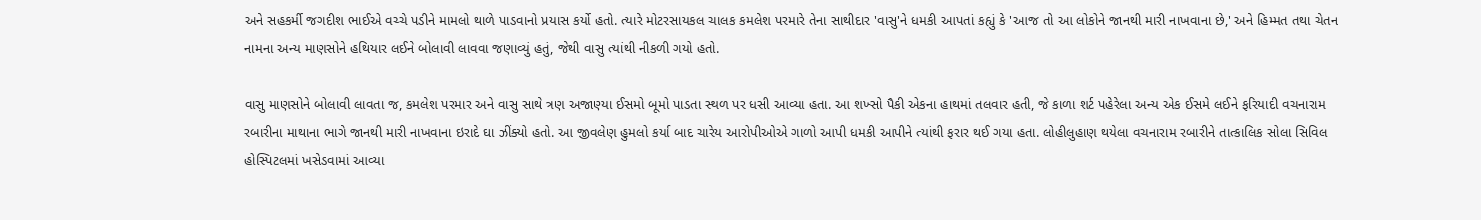અને સહકર્મી જગદીશ ભાઈએ વચ્ચે પડીને મામલો થાળે પાડવાનો પ્રયાસ કર્યો હતો. ત્યારે મોટરસાયકલ ચાલક કમલેશ પરમારે તેના સાથીદાર 'વાસુ'ને ધમકી આપતાં કહ્યું કે 'આજ તો આ લોકોને જાનથી મારી નાખવાના છે,' અને હિમ્મત તથા ચેતન નામના અન્ય માણસોને હથિયાર લઈને બોલાવી લાવવા જણાવ્યું હતું, જેથી વાસુ ત્યાંથી નીકળી ગયો હતો.

વાસુ માણસોને બોલાવી લાવતા જ, કમલેશ પરમાર અને વાસુ સાથે ત્રણ અજાણ્યા ઈસમો બૂમો પાડતા સ્થળ પર ધસી આવ્યા હતા. આ શખ્સો પૈકી એકના હાથમાં તલવાર હતી, જે કાળા શર્ટ પહેરેલા અન્ય એક ઈસમે લઈને ફરિયાદી વચનારામ રબારીના માથાના ભાગે જાનથી મારી નાખવાના ઇરાદે ઘા ઝીંક્યો હતો. આ જીવલેણ હુમલો કર્યા બાદ ચારેય આરોપીઓએ ગાળો આપી ધમકી આપીને ત્યાંથી ફરાર થઈ ગયા હતા. લોહીલુહાણ થયેલા વચનારામ રબારીને તાત્કાલિક સોલા સિવિલ હોસ્પિટલમાં ખસેડવામાં આવ્યા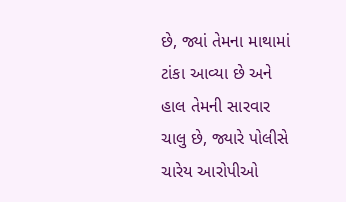છે, જ્યાં તેમના માથામાં ટાંકા આવ્યા છે અને હાલ તેમની સારવાર ચાલુ છે, જ્યારે પોલીસે ચારેય આરોપીઓ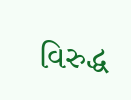વિરુદ્ધ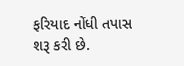ફરિયાદ નોંધી તપાસ શરૂ કરી છે.